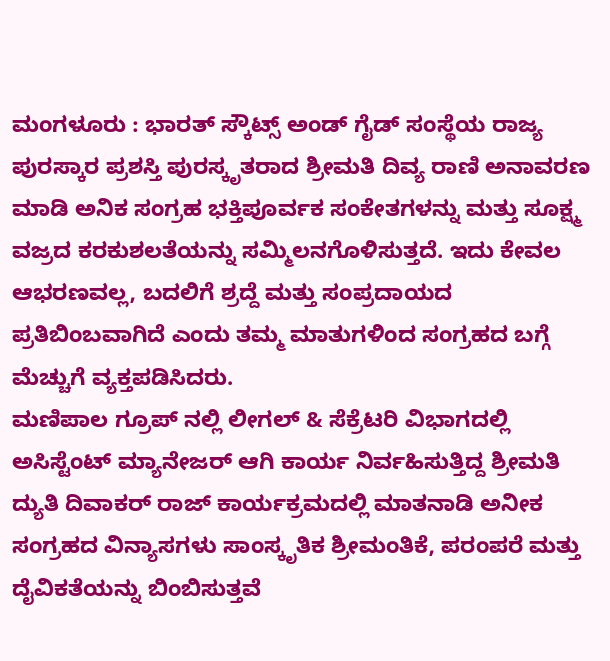ಮಂಗಳೂರು : ಭಾರತ್ ಸ್ಕೌಟ್ಸ್ ಅಂಡ್ ಗೈಡ್ ಸಂಸ್ಥೆಯ ರಾಜ್ಯ ಪುರಸ್ಕಾರ ಪ್ರಶಸ್ತಿ ಪುರಸ್ಕೃತರಾದ ಶ್ರೀಮತಿ ದಿವ್ಯ ರಾಣಿ ಅನಾವರಣ ಮಾಡಿ ಅನಿಕ ಸಂಗ್ರಹ ಭಕ್ತಿಪೂರ್ವಕ ಸಂಕೇತಗಳನ್ನು ಮತ್ತು ಸೂಕ್ಷ್ಮ ವಜ್ರದ ಕರಕುಶಲತೆಯನ್ನು ಸಮ್ಮಿಲನಗೊಳಿಸುತ್ತದೆ. ಇದು ಕೇವಲ ಆಭರಣವಲ್ಲ, ಬದಲಿಗೆ ಶ್ರದ್ದೆ ಮತ್ತು ಸಂಪ್ರದಾಯದ ಪ್ರತಿಬಿಂಬವಾಗಿದೆ ಎಂದು ತಮ್ಮ ಮಾತುಗಳಿಂದ ಸಂಗ್ರಹದ ಬಗ್ಗೆ ಮೆಚ್ಚುಗೆ ವ್ಯಕ್ತಪಡಿಸಿದರು.
ಮಣಿಪಾಲ ಗ್ರೂಪ್ ನಲ್ಲಿ ಲೀಗಲ್ & ಸೆಕ್ರೆಟರಿ ವಿಭಾಗದಲ್ಲಿ ಅಸಿಸ್ಟೆಂಟ್ ಮ್ಯಾನೇಜರ್ ಆಗಿ ಕಾರ್ಯ ನಿರ್ವಹಿಸುತ್ತಿದ್ದ ಶ್ರೀಮತಿ ದ್ಯುತಿ ದಿವಾಕರ್ ರಾಜ್ ಕಾರ್ಯಕ್ರಮದಲ್ಲಿ ಮಾತನಾಡಿ ಅನೀಕ ಸಂಗ್ರಹದ ವಿನ್ಯಾಸಗಳು ಸಾಂಸ್ಕೃತಿಕ ಶ್ರೀಮಂತಿಕೆ, ಪರಂಪರೆ ಮತ್ತು ದೈವಿಕತೆಯನ್ನು ಬಿಂಬಿಸುತ್ತವೆ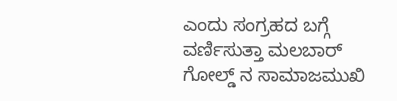ಎಂದು ಸಂಗ್ರಹದ ಬಗ್ಗೆ ವರ್ಣಿಸುತ್ತಾ ಮಲಬಾರ್ ಗೋಲ್ಡ್ ನ ಸಾಮಾಜಮುಖಿ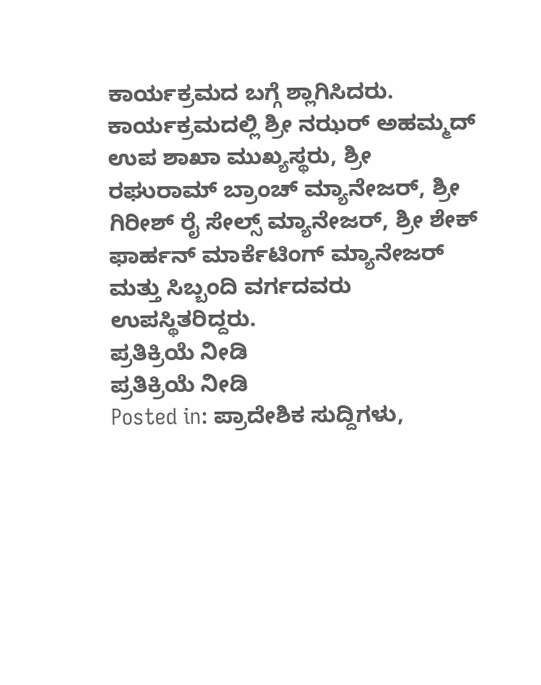ಕಾರ್ಯಕ್ರಮದ ಬಗ್ಗೆ ಶ್ಲಾಗಿಸಿದರು.
ಕಾರ್ಯಕ್ರಮದಲ್ಲಿ ಶ್ರೀ ನಝರ್ ಅಹಮ್ಮದ್ ಉಪ ಶಾಖಾ ಮುಖ್ಯಸ್ಥರು, ಶ್ರೀ ರಘುರಾಮ್ ಬ್ರಾಂಚ್ ಮ್ಯಾನೇಜರ್, ಶ್ರೀ ಗಿರೀಶ್ ರೈ ಸೇಲ್ಸ್ ಮ್ಯಾನೇಜರ್, ಶ್ರೀ ಶೇಕ್ ಫಾರ್ಹನ್ ಮಾರ್ಕೆಟಿಂಗ್ ಮ್ಯಾನೇಜರ್ ಮತ್ತು ಸಿಬ್ಬಂದಿ ವರ್ಗದವರು ಉಪಸ್ಥಿತರಿದ್ದರು.
ಪ್ರತಿಕ್ರಿಯೆ ನೀಡಿ
ಪ್ರತಿಕ್ರಿಯೆ ನೀಡಿ
Posted in: ಪ್ರಾದೇಶಿಕ ಸುದ್ದಿಗಳು,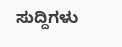ಸುದ್ದಿಗಳು